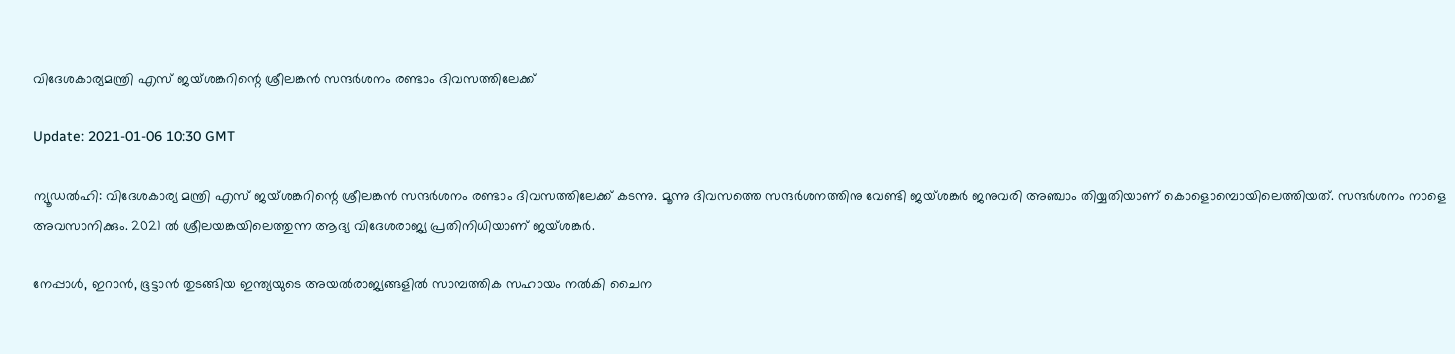വിദേശകാര്യമന്ത്രി എസ് ജയ്ശങ്കറിന്റെ ശ്രീലങ്കന്‍ സന്ദര്‍ശനം രണ്ടാം ദിവസത്തിലേക്ക്

Update: 2021-01-06 10:30 GMT

ന്യൂഡല്‍ഹി: വിദേശകാര്യ മന്ത്രി എസ് ജയ്ശങ്കറിന്റെ ശ്രീലങ്കന്‍ സന്ദര്‍ശനം രണ്ടാം ദിവസത്തിലേക്ക് കടന്നു. മൂന്നു ദിവസത്തെ സന്ദര്‍ശനത്തിനു വേണ്ടി ജയ്ശങ്കര്‍ ജനുവരി അഞ്ചാം തിയ്യതിയാണ് കൊളൊമ്പൊയിലെത്തിയത്. സന്ദര്‍ശനം നാളെ അവസാനിക്കും. 2021 ല്‍ ശ്രീലയങ്കയിലെത്തുന്ന ആദ്യ വിദേശരാജ്യ പ്രതിനിധിയാണ് ജയ്ശങ്കര്‍.

നേപ്പാള്‍, ഇറാന്‍, ഭൂട്ടാന്‍ തുടങ്ങിയ ഇന്ത്യയുടെ അയല്‍രാജ്യങ്ങളില്‍ സാമ്പത്തിക സഹായം നല്‍കി ചൈന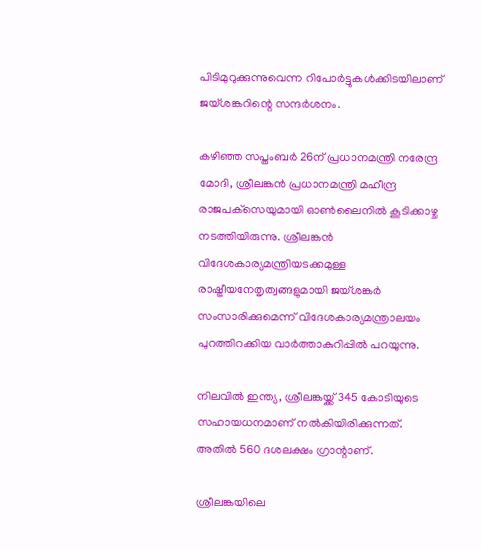പിടിമുറുക്കുന്നുവെന്ന റിപോര്‍ട്ടുകള്‍ക്കിടയിലാണ് ജയ്ശങ്കറിന്റെ സന്ദര്‍ശനം.

കഴിഞ്ഞ സപ്തംബര്‍ 26ന് പ്രധാനമന്ത്രി നരേന്ദ്ര മോദി, ശ്രീലങ്കന്‍ പ്രധാനമന്ത്രി മഹീന്ദ്ര രാജപക്‌സെയുമായി ഓണ്‍ലൈനില്‍ കൂടിക്കാഴ്ച നടത്തിയിരുന്നു. ശ്രീലങ്കന്‍ വിദേശകാര്യമന്ത്രിയടക്കമുള്ള രാഷ്ട്രീയനേതൃത്വങ്ങളുമായി ജയ്ശങ്കര്‍ സംസാരിക്കുമെന്ന് വിദേശകാര്യമന്ത്രാലയം പുറത്തിറക്കിയ വാര്‍ത്താകുറിപ്പില്‍ പറയുന്നു.

നിലവില്‍ ഇന്ത്യ, ശ്രീലങ്കയ്ക്ക് 345 കോടിയുടെ സഹായധനമാണ് നല്‍കിയിരിക്കുന്നത്. അതില്‍ 560 ദശലക്ഷം ഗ്രാന്റാണ്.

ശ്രീലങ്കയിലെ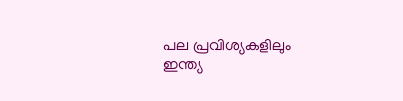പല പ്രവിശ്യകളിലും ഇന്ത്യ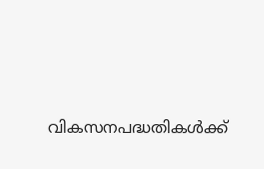വികസനപദ്ധതികള്‍ക്ക്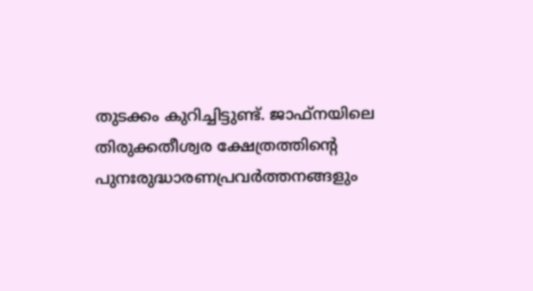തുടക്കം കുറിച്ചിട്ടുണ്ട്. ജാഫ്‌നയിലെ തിരുക്കതീശ്വര ക്ഷേത്രത്തിന്റെ പുനഃരുദ്ധാരണപ്രവര്‍ത്തനങ്ങളും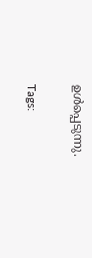ഉള്‍പ്പെടുന്നു.

Tags: